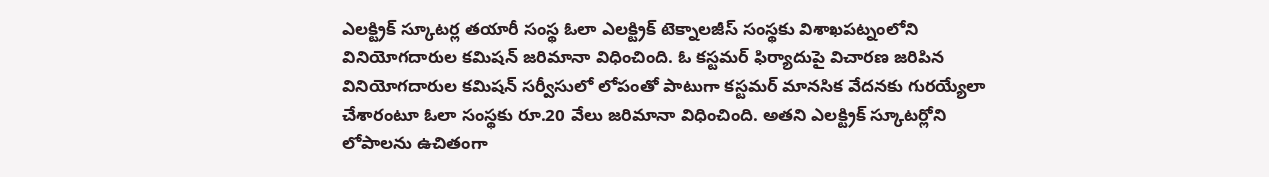ఎలక్ట్రిక్ స్కూటర్ల తయారీ సంస్థ ఓలా ఎలక్ట్రిక్ టెక్నాలజీస్ సంస్థకు విశాఖపట్నంలోని వినియోగదారుల కమిషన్ జరిమానా విధించింది. ఓ కస్టమర్ ఫిర్యాదుపై విచారణ జరిపిన వినియోగదారుల కమిషన్ సర్వీసులో లోపంతో పాటుగా కస్టమర్ మానసిక వేదనకు గురయ్యేలా చేశారంటూ ఓలా సంస్థకు రూ.20 వేలు జరిమానా విధించింది. అతని ఎలక్ట్రిక్ స్కూటర్లోని లోపాలను ఉచితంగా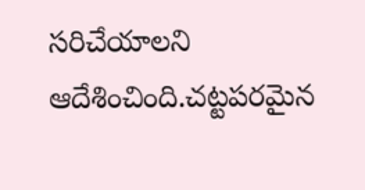సరిచేయాలని ఆదేశించింది.చట్టపరమైన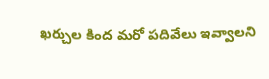ఖర్చుల కింద మరో పదివేలు ఇవ్వాలని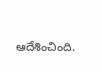ఆదేశించింది.